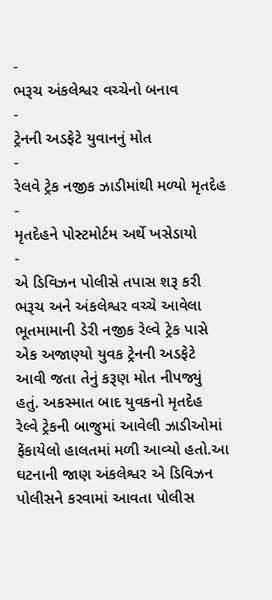-
ભરૂચ અંકલેશ્વર વચ્ચેનો બનાવ
-
ટ્રેનની અડફેટે યુવાનનું મોત
-
રેલવે ટ્રેક નજીક ઝાડીમાંથી મળ્યો મૃતદેહ
-
મૃતદેહને પોસ્ટમોર્ટમ અર્થે ખસેડાયો
-
એ ડિવિઝન પોલીસે તપાસ શરૂ કરી
ભરૂચ અને અંકલેશ્વર વચ્ચે આવેલા ભૂતમામાની ડેરી નજીક રેલ્વે ટ્રેક પાસે એક અજાણ્યો યુવક ટ્રેનની અડફેટે આવી જતા તેનું કરૂણ મોત નીપજ્યું હતું. અકસ્માત બાદ યુવકનો મૃતદેહ રેલ્વે ટ્રેકની બાજુમાં આવેલી ઝાડીઓમાં ફેંકાયેલો હાલતમાં મળી આવ્યો હતો.આ ઘટનાની જાણ અંકલેશ્વર એ ડિવિઝન પોલીસને કરવામાં આવતા પોલીસ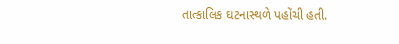તાત્કાલિક ઘટનાસ્થળે પહોંચી હતી.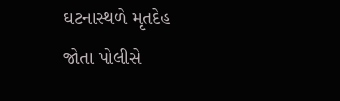ઘટનાસ્થળે મૃતદેહ જોતા પોલીસે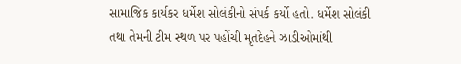સામાજિક કાર્યકર ધર્મેશ સોલંકીનો સંપર્ક કર્યો હતો. ધર્મેશ સોલંકી તથા તેમની ટીમ સ્થળ પર પહોંચી મૃતદેહને ઝાડીઓમાંથી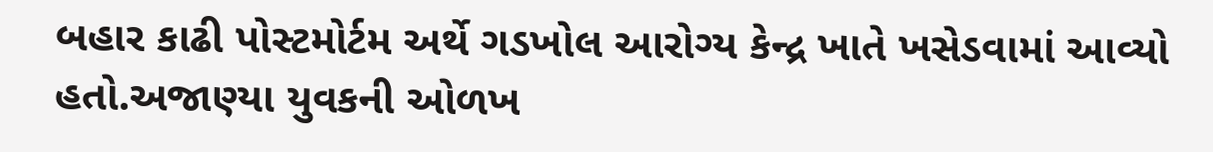બહાર કાઢી પોસ્ટમોર્ટમ અર્થે ગડખોલ આરોગ્ય કેન્દ્ર ખાતે ખસેડવામાં આવ્યો હતો.અજાણ્યા યુવકની ઓળખ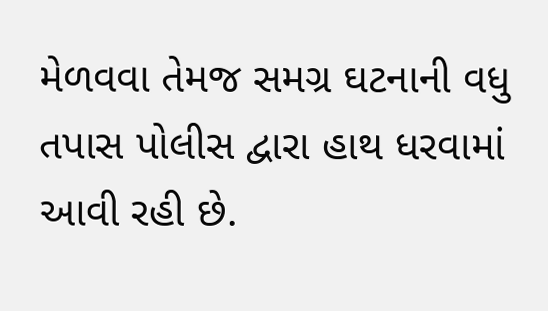મેળવવા તેમજ સમગ્ર ઘટનાની વધુ તપાસ પોલીસ દ્વારા હાથ ધરવામાં આવી રહી છે.